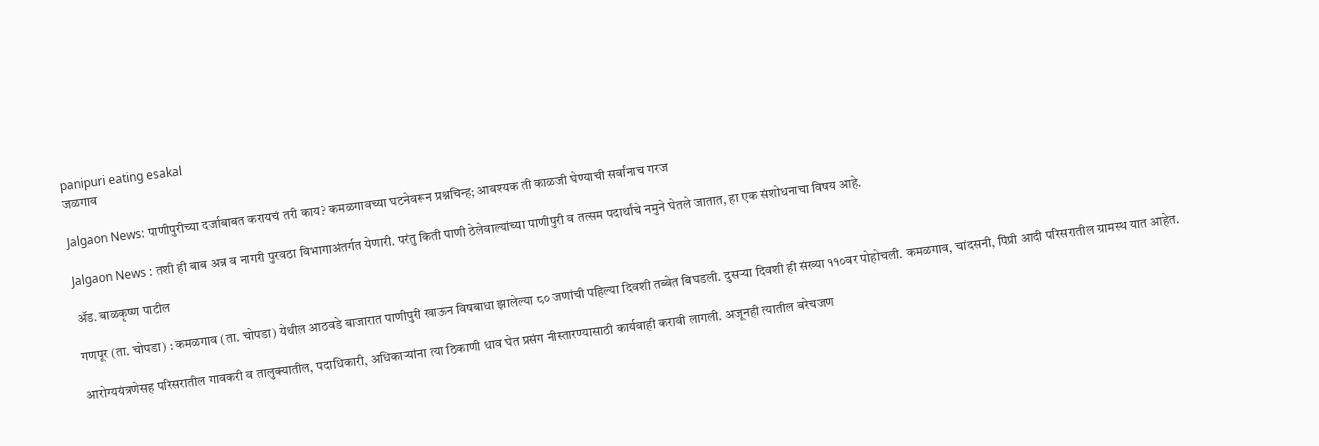panipuri eating esakal
जळगाव

Jalgaon News: पाणीपुरीच्या दर्जाबाबत करायचं तरी काय? कमळगावच्या घटनेवरून प्रश्नचिन्ह; आवश्‍यक ती काळजी घेण्याची सर्वांनाच गरज

Jalgaon News : तशी ही बाब अन्न व नागरी पुरवठा विभागाअंतर्गत येणारी. परंतु किती पाणी ठेलेवाल्यांच्या पाणीपुरी व तत्सम पदार्थांचे नमुने घेतले जातात, हा एक संशोधनाचा विषय आहे.

ॲड. बाळकृष्ण पाटील

गणपूर (ता. चोपडा) : कमळगाव (ता. चोपडा) येथील आठवडे बाजारात पाणीपुरी खाऊन विषबाधा झालेल्या ८० जणांची पहिल्या दिवशी तब्बेत बिघडली. दुसऱ्या दिवशी ही संख्या ११०वर पोहोचली. कमळगाव, चांदसनी, पिंप्री आदी परिसरातील ग्रामस्थ यात आहेत.

आरोग्ययंत्रणेसह परिसरातील गावकरी व तालुक्यातील, पदाधिकारी, अधिकाऱ्यांना त्या ठिकाणी धाव घेत प्रसंग नीस्तारण्यासाठी कार्यवाही करावी लागली. अजूनही त्यातील बरेचजण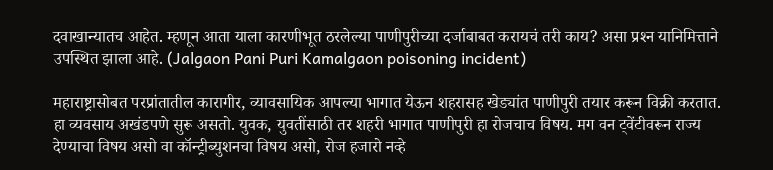दवाखान्यातच आहेत. म्हणून आता याला कारणीभूत ठरलेल्या पाणीपुरीच्या दर्जाबाबत करायचं तरी काय? असा प्रश्‍न यानिमित्ताने उपस्थित झाला आहे. (Jalgaon Pani Puri Kamalgaon poisoning incident)

महाराष्ट्रासोबत परप्रांतातील कारागीर, व्यावसायिक आपल्या भागात येऊन शहरासह खेड्यांत पाणीपुरी तयार करून विक्री करतात. हा व्यवसाय अखंडपणे सुरू असतो. युवक, युवतींसाठी तर शहरी भागात पाणीपुरी हा रोजचाच विषय. मग वन ट्वेंटीवरून राज्य देण्याचा विषय असो वा कॉन्ट्रीब्युशनचा विषय असो, रोज हजारो नव्हे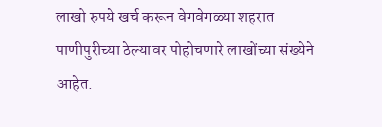लाखो रुपये खर्च करून वेगवेगळ्या शहरात पाणीपुरीच्या ठेल्यावर पोहोचणारे लाखोंच्या संख्येने आहेत.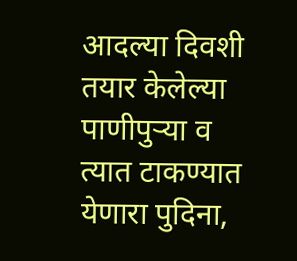आदल्या दिवशी तयार केलेल्या पाणीपुऱ्या व त्यात टाकण्यात येणारा पुदिना,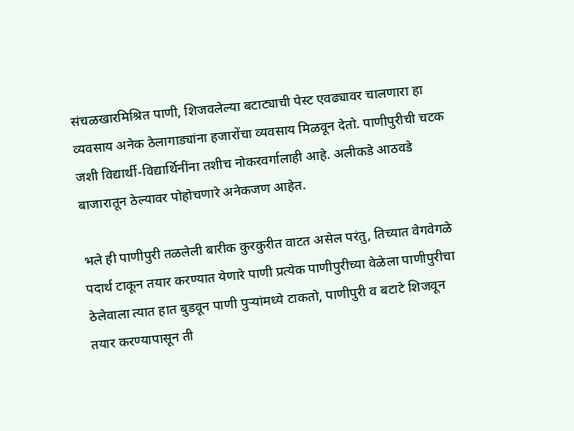संचळखारमिश्रित पाणी, शिजवलेल्या बटाट्याची पेस्ट एवढ्यावर चालणारा हा व्यवसाय अनेक ठेलागाड्यांना हजारोंचा व्यवसाय मिळवून देतो. पाणीपुरीची चटक जशी विद्यार्थी-विद्यार्थिनींना तशीच नोकरवर्गालाही आहे. अलीकडे आठवडे बाजारातून ठेल्यावर पोहोचणारे अनेकजण आहेत.

भले ही पाणीपुरी तळलेली बारीक कुरकुरीत वाटत असेल परंतु, तिच्यात वेगवेगळे पदार्थ टाकून तयार करण्यात येणारे पाणी प्रत्येक पाणीपुरीच्या वेळेला पाणीपुरीचा ठेलेवाला त्यात हात बुडवून पाणी पुऱ्यांमध्ये टाकतो, पाणीपुरी व बटाटे शिजवून तयार करण्यापासून ती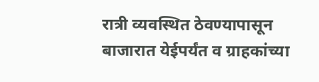रात्री व्यवस्थित ठेवण्यापासून बाजारात येईपर्यंत व ग्राहकांच्या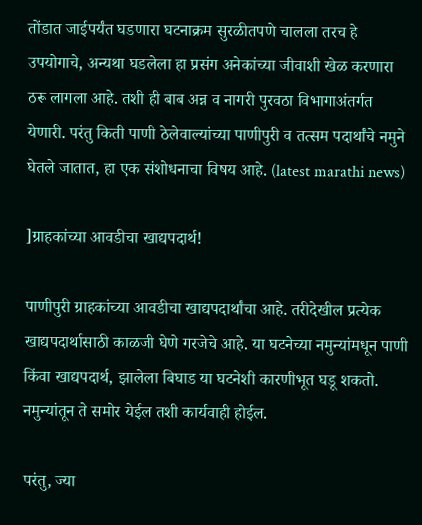तोंडात जाईपर्यंत घडणारा घटनाक्रम सुरळीतपणे चालला तरच हे उपयोगाचे, अन्यथा घडलेला हा प्रसंग अनेकांच्या जीवाशी खेळ करणारा ठरू लागला आहे. तशी ही बाब अन्न व नागरी पुरवठा विभागाअंतर्गत येणारी. परंतु किती पाणी ठेलेवाल्यांच्या पाणीपुरी व तत्सम पदार्थांचे नमुने घेतले जातात, हा एक संशोधनाचा विषय आहे. (latest marathi news)

]ग्राहकांच्या आवडीचा खाद्यपदार्थ!

पाणीपुरी ग्राहकांच्या आवडीचा खाद्यपदार्थांचा आहे. तरीदेखील प्रत्येक खाद्यपदार्थासाठी काळजी घेणे गरजेचे आहे. या घटनेच्या नमुन्यांमधून पाणी किंवा खाद्यपदार्थ, झालेला बिघाड या घटनेशी कारणीभूत घडू शकतो. नमुन्यांतून ते समोर येईल तशी कार्यवाही होईल.

परंतु, ज्या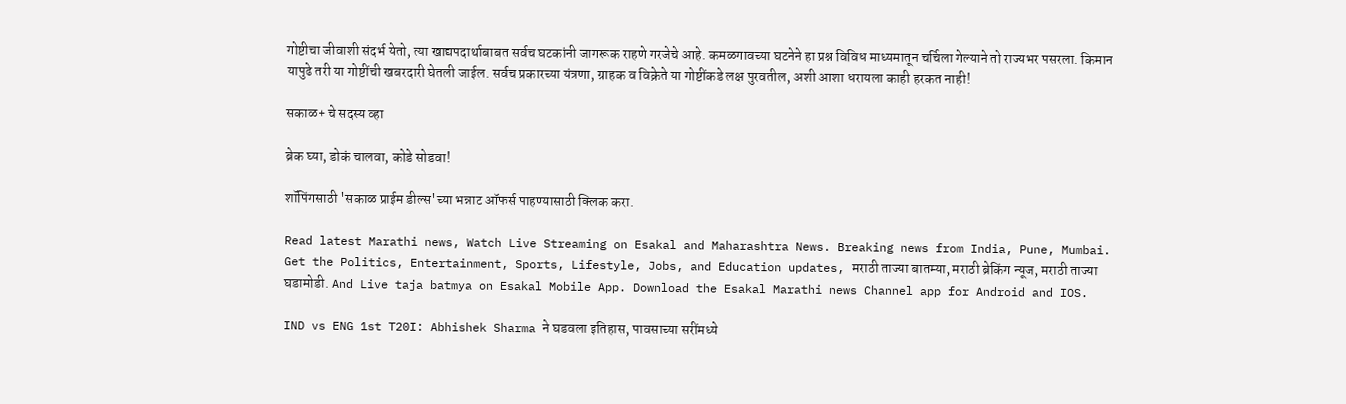गोष्टीचा जीवाशी संदर्भ येतो, त्या खाद्यपदार्थाबाबत सर्वच घटकांनी जागरूक राहणे गरजेचे आहे. कमळगावच्या घटनेने हा प्रश्न विविध माध्यमातून चर्चिला गेल्याने तो राज्यभर पसरला. किमान यापुढे तरी या गोष्टींची खबरदारी घेतली जाईल. सर्वच प्रकारच्या यंत्रणा, ग्राहक व विक्रेते या गोष्टींकडे लक्ष पुरवतील, अशी आशा धरायला काही हरकत नाही!

सकाळ+ चे सदस्य व्हा

ब्रेक घ्या, डोकं चालवा, कोडे सोडवा!

शॉपिंगसाठी 'सकाळ प्राईम डील्स'च्या भन्नाट ऑफर्स पाहण्यासाठी क्लिक करा.

Read latest Marathi news, Watch Live Streaming on Esakal and Maharashtra News. Breaking news from India, Pune, Mumbai. Get the Politics, Entertainment, Sports, Lifestyle, Jobs, and Education updates, मराठी ताज्या बातम्या, मराठी ब्रेकिंग न्यूज, मराठी ताज्या घडामोडी. And Live taja batmya on Esakal Mobile App. Download the Esakal Marathi news Channel app for Android and IOS.

IND vs ENG 1st T20I: Abhishek Sharma ने घडवला इतिहास, पावसाच्या सरींमध्ये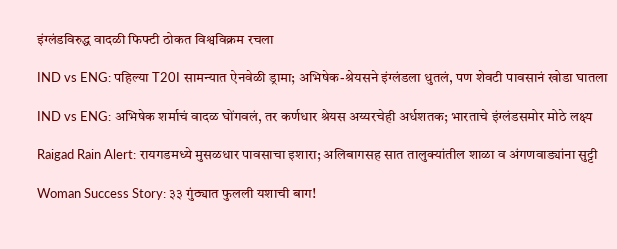इंग्लंडविरुद्ध वादळी फिफ्टी ठोकत विश्वविक्रम रचला

IND vs ENG: पहिल्या T20I सामन्यात ऐनवेळी ड्रामा; अभिषेक-श्रेयसने इंग्लंडला धुतलं, पण शेवटी पावसानं खोडा घातला

IND vs ENG: अभिषेक शर्माचं वादळ घोंगवलं, तर कर्णधार श्रेयस अय्यरचेही अर्धशतक; भारताचे इंग्लंडसमोर मोठे लक्ष्य

Raigad Rain Alert: रायगडमध्ये मुसळधार पावसाचा इशारा; अलिबागसह सात तालुक्यांतील शाळा व अंगणवाड्यांना सुट्टी

Woman Success Story: ३३ गुंठ्यात फुलली यशाची बाग!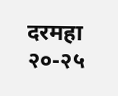दरमहा २०-२५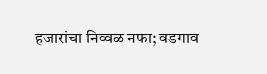हजारांचा निव्वळ नफा; वडगाव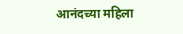आनंदच्या महिला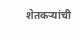शेतकऱ्यांची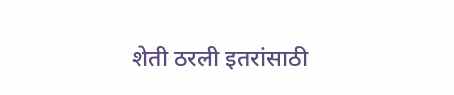शेती ठरली इतरांसाठी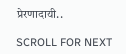प्रेरणादायी..

SCROLL FOR NEXT